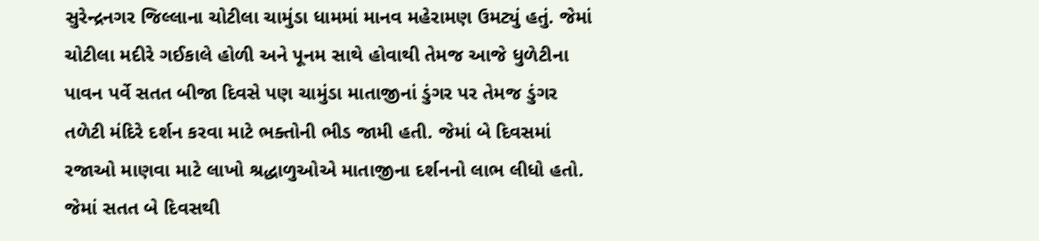સુરેન્દ્રનગર જિલ્લાના ચોટીલા ચામુંડા ધામમાં માનવ મહેરામણ ઉમટ્યું હતું. જેમાં ચોટીલા મદીરે ગઈકાલે હોળી અને પૂનમ સાથે હોવાથી તેમજ આજે ધુળેટીના પાવન પર્વે સતત બીજા દિવસે પણ ચામુંડા માતાજીનાં ડુંગર પર તેમજ ડુંગર તળેટી મંદિરે દર્શન કરવા માટે ભક્તોની ભીડ જામી હતી. જેમાં બે દિવસમાં રજાઓ માણવા માટે લાખો શ્રદ્ધાળુઓએ માતાજીના દર્શનનો લાભ લીધો હતો. જેમાં સતત બે દિવસથી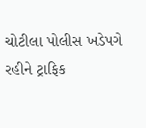ચોટીલા પોલીસ ખડેપગે રહીને ટ્રાફિક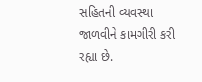સહિતની વ્યવસ્થા જાળવીને કામગીરી કરી રહ્યા છે.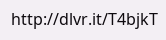http://dlvr.it/T4bjkT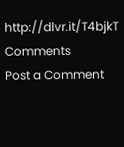http://dlvr.it/T4bjkT
Comments
Post a Comment